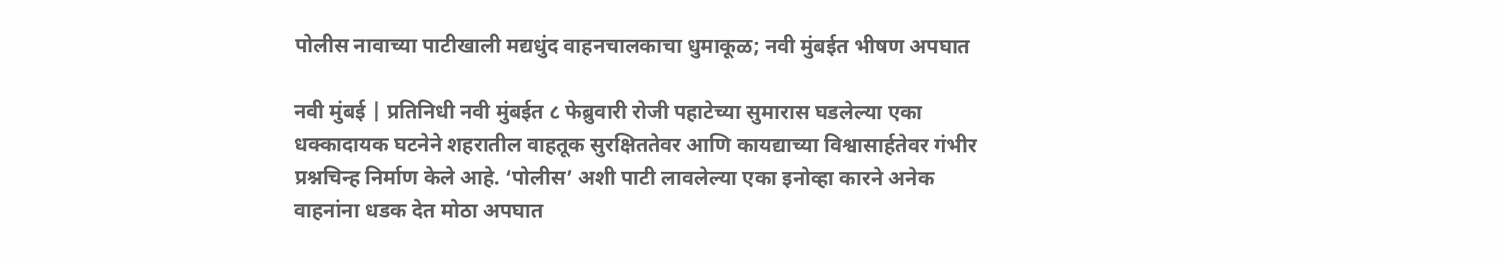पोलीस नावाच्या पाटीखाली मद्यधुंद वाहनचालकाचा धुमाकूळ; नवी मुंबईत भीषण अपघात

नवी मुंबई | प्रतिनिधी नवी मुंबईत ८ फेब्रुवारी रोजी पहाटेच्या सुमारास घडलेल्या एका धक्कादायक घटनेने शहरातील वाहतूक सुरक्षिततेवर आणि कायद्याच्या विश्वासार्हतेवर गंभीर प्रश्नचिन्ह निर्माण केले आहे. ‘पोलीस’ अशी पाटी लावलेल्या एका इनोव्हा कारने अनेक वाहनांना धडक देत मोठा अपघात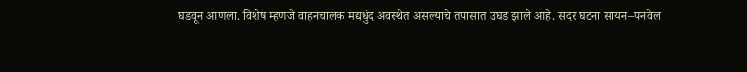घडवून आणला. विशेष म्हणजे वाहनचालक मद्यधुंद अवस्थेत असल्याचे तपासात उघड झाले आहे. सदर घटना सायन–पनवेल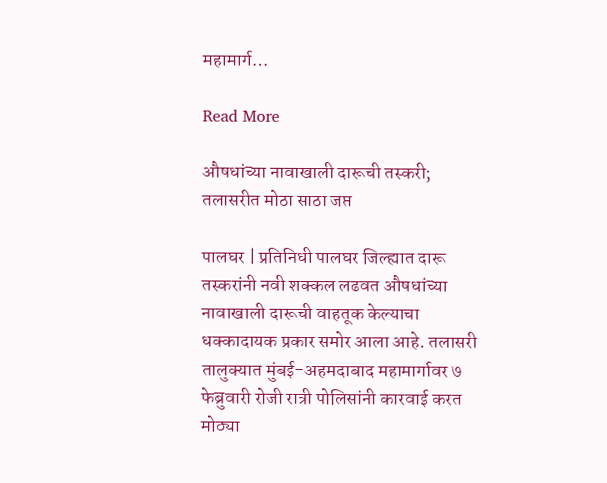महामार्ग…

Read More

औषधांच्या नावाखाली दारूची तस्करी; तलासरीत मोठा साठा जप्त

पालघर | प्रतिनिधी पालघर जिल्ह्यात दारू तस्करांनी नवी शक्कल लढवत औषधांच्या नावाखाली दारूची वाहतूक केल्याचा धक्कादायक प्रकार समोर आला आहे. तलासरी तालुक्यात मुंबई-अहमदाबाद महामार्गावर ७ फेब्रुवारी रोजी रात्री पोलिसांनी कारवाई करत मोठ्या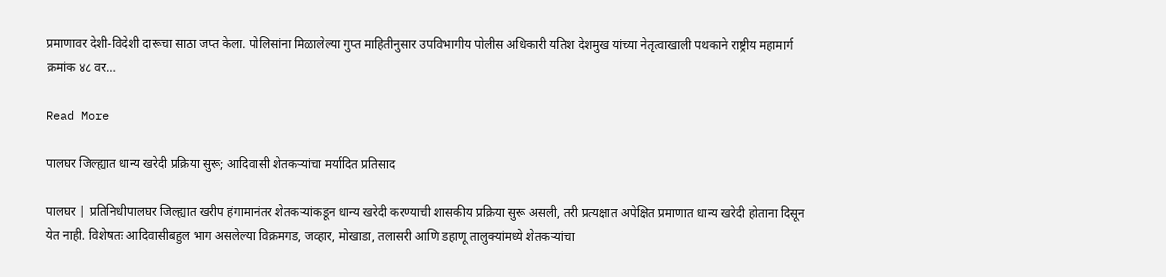प्रमाणावर देशी-विदेशी दारूचा साठा जप्त केला. पोलिसांना मिळालेल्या गुप्त माहितीनुसार उपविभागीय पोलीस अधिकारी यतिश देशमुख यांच्या नेतृत्वाखाली पथकाने राष्ट्रीय महामार्ग क्रमांक ४८ वर…

Read More

पालघर जिल्ह्यात धान्य खरेदी प्रक्रिया सुरू; आदिवासी शेतकऱ्यांचा मर्यादित प्रतिसाद

पालघर | प्रतिनिधीपालघर जिल्ह्यात खरीप हंगामानंतर शेतकऱ्यांकडून धान्य खरेदी करण्याची शासकीय प्रक्रिया सुरू असली, तरी प्रत्यक्षात अपेक्षित प्रमाणात धान्य खरेदी होताना दिसून येत नाही. विशेषतः आदिवासीबहुल भाग असलेल्या विक्रमगड, जव्हार, मोखाडा, तलासरी आणि डहाणू तालुक्यांमध्ये शेतकऱ्यांचा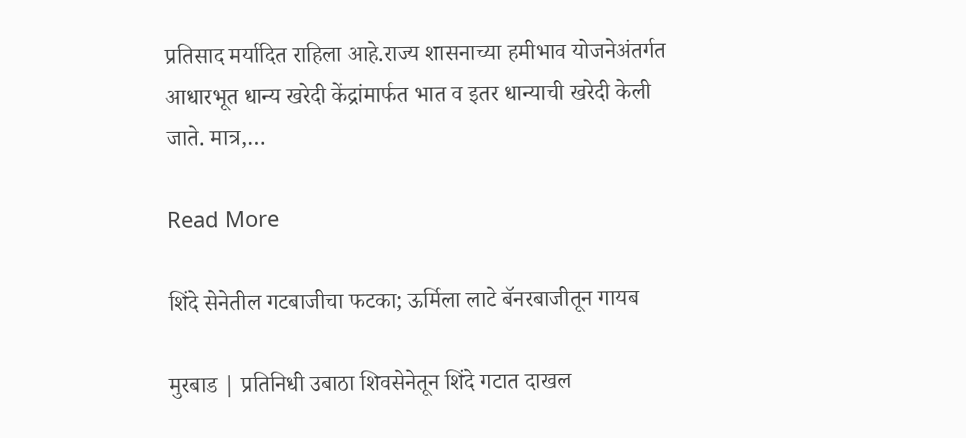प्रतिसाद मर्यादित राहिला आहे.राज्य शासनाच्या हमीभाव योजनेअंतर्गत आधारभूत धान्य खरेदी केंद्रांमार्फत भात व इतर धान्याची खरेदी केली जाते. मात्र,…

Read More

शिंदे सेनेतील गटबाजीचा फटका; ऊर्मिला लाटे बॅनरबाजीतून गायब

मुरबाड | प्रतिनिधी उबाठा शिवसेनेतून शिंदे गटात दाखल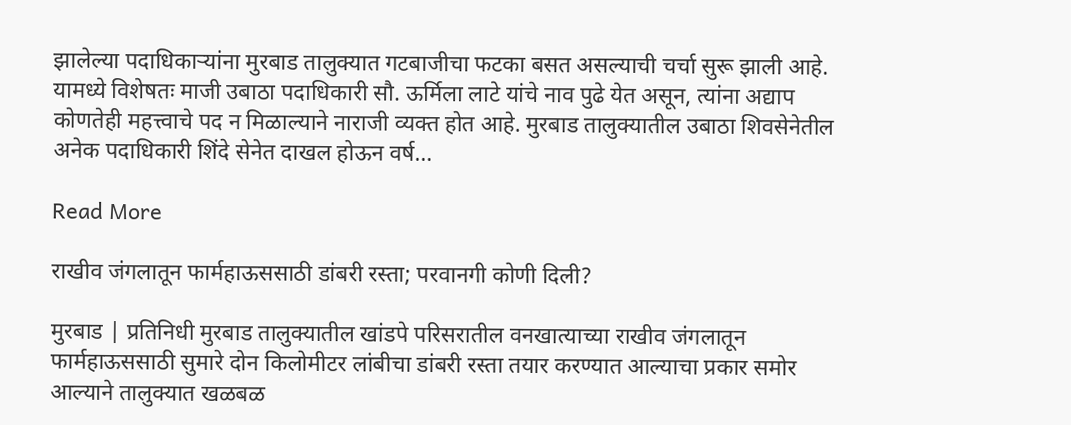झालेल्या पदाधिकाऱ्यांना मुरबाड तालुक्यात गटबाजीचा फटका बसत असल्याची चर्चा सुरू झाली आहे. यामध्ये विशेषतः माजी उबाठा पदाधिकारी सौ. ऊर्मिला लाटे यांचे नाव पुढे येत असून, त्यांना अद्याप कोणतेही महत्त्वाचे पद न मिळाल्याने नाराजी व्यक्त होत आहे. मुरबाड तालुक्यातील उबाठा शिवसेनेतील अनेक पदाधिकारी शिंदे सेनेत दाखल होऊन वर्ष…

Read More

राखीव जंगलातून फार्महाऊससाठी डांबरी रस्ता; परवानगी कोणी दिली?

मुरबाड | प्रतिनिधी मुरबाड तालुक्यातील खांडपे परिसरातील वनखात्याच्या राखीव जंगलातून फार्महाऊससाठी सुमारे दोन किलोमीटर लांबीचा डांबरी रस्ता तयार करण्यात आल्याचा प्रकार समोर आल्याने तालुक्यात खळबळ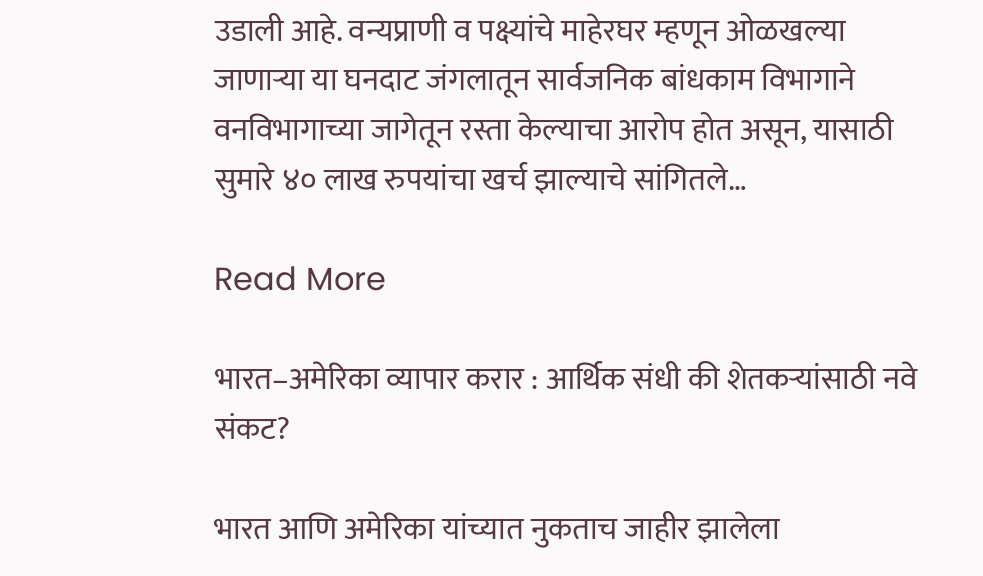उडाली आहे. वन्यप्राणी व पक्ष्यांचे माहेरघर म्हणून ओळखल्या जाणाऱ्या या घनदाट जंगलातून सार्वजनिक बांधकाम विभागाने वनविभागाच्या जागेतून रस्ता केल्याचा आरोप होत असून, यासाठी सुमारे ४० लाख रुपयांचा खर्च झाल्याचे सांगितले…

Read More

भारत–अमेरिका व्यापार करार : आर्थिक संधी की शेतकऱ्यांसाठी नवे संकट?

भारत आणि अमेरिका यांच्यात नुकताच जाहीर झालेला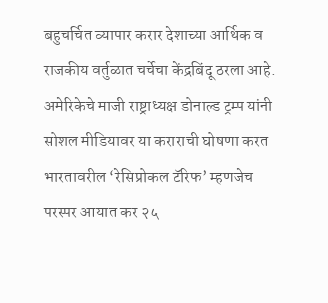बहुचर्चित व्यापार करार देशाच्या आर्थिक व राजकीय वर्तुळात चर्चेचा केंद्रबिंदू ठरला आहे. अमेरिकेचे माजी राष्ट्राध्यक्ष डोनाल्ड ट्रम्प यांनी सोशल मीडियावर या कराराची घोषणा करत भारतावरील ‘रेसिप्रोकल टॅरिफ’ म्हणजेच परस्पर आयात कर २५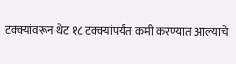टक्क्यांवरून थेट १८ टक्क्यांपर्यंत कमी करण्यात आल्याचे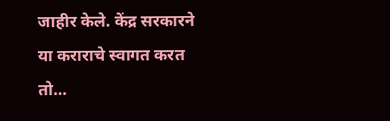जाहीर केले. केंद्र सरकारने या कराराचे स्वागत करत तो…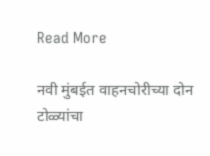Read More

नवी मुंबईत वाहनचोरीच्या दोन टोळ्यांचा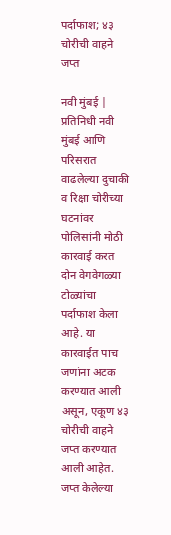पर्दाफाश; ४३ चोरीची वाहने जप्त

नवी मुंबई | प्रतिनिधी नवी मुंबई आणि परिसरात वाढलेल्या दुचाकी व रिक्षा चोरीच्या घटनांवर पोलिसांनी मोठी कारवाई करत दोन वेगवेगळ्या टोळ्यांचा पर्दाफाश केला आहे. या कारवाईत पाच जणांना अटक करण्यात आली असून, एकूण ४३ चोरीची वाहने जप्त करण्यात आली आहेत. जप्त केलेल्या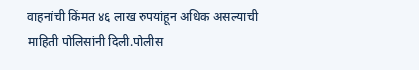वाहनांची किंमत ४६ लाख रुपयांहून अधिक असल्याची माहिती पोलिसांनी दिली.पोलीस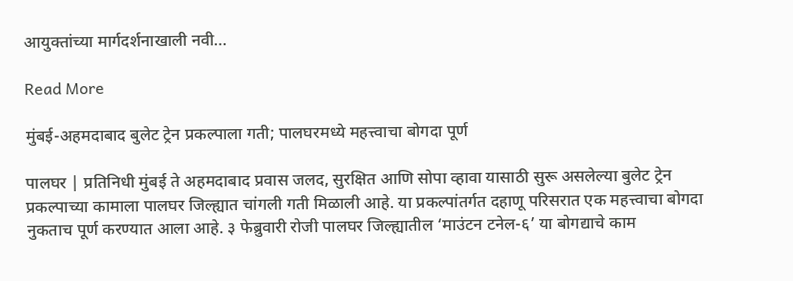आयुक्तांच्या मार्गदर्शनाखाली नवी…

Read More

मुंबई-अहमदाबाद बुलेट ट्रेन प्रकल्पाला गती; पालघरमध्ये महत्त्वाचा बोगदा पूर्ण

पालघर | प्रतिनिधी मुंबई ते अहमदाबाद प्रवास जलद, सुरक्षित आणि सोपा व्हावा यासाठी सुरू असलेल्या बुलेट ट्रेन प्रकल्पाच्या कामाला पालघर जिल्ह्यात चांगली गती मिळाली आहे. या प्रकल्पांतर्गत दहाणू परिसरात एक महत्त्वाचा बोगदा नुकताच पूर्ण करण्यात आला आहे. ३ फेब्रुवारी रोजी पालघर जिल्ह्यातील ‘माउंटन टनेल-६’ या बोगद्याचे काम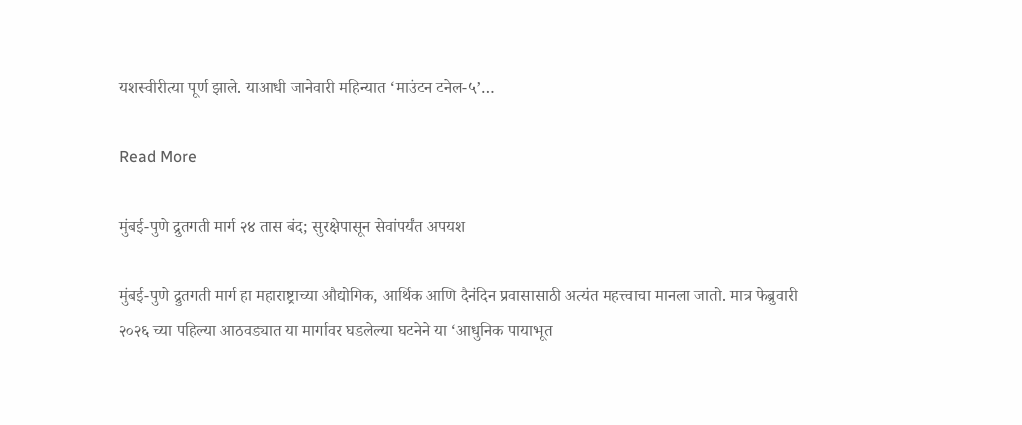यशस्वीरीत्या पूर्ण झाले. याआधी जानेवारी महिन्यात ‘माउंटन टनेल-५’…

Read More

मुंबई-पुणे द्रुतगती मार्ग २४ तास बंद; सुरक्षेपासून सेवांपर्यंत अपयश

मुंबई-पुणे द्रुतगती मार्ग हा महाराष्ट्राच्या औद्योगिक, आर्थिक आणि दैनंदिन प्रवासासाठी अत्यंत महत्त्वाचा मानला जातो. मात्र फेब्रुवारी २०२६ च्या पहिल्या आठवड्यात या मार्गावर घडलेल्या घटनेने या ‘आधुनिक पायाभूत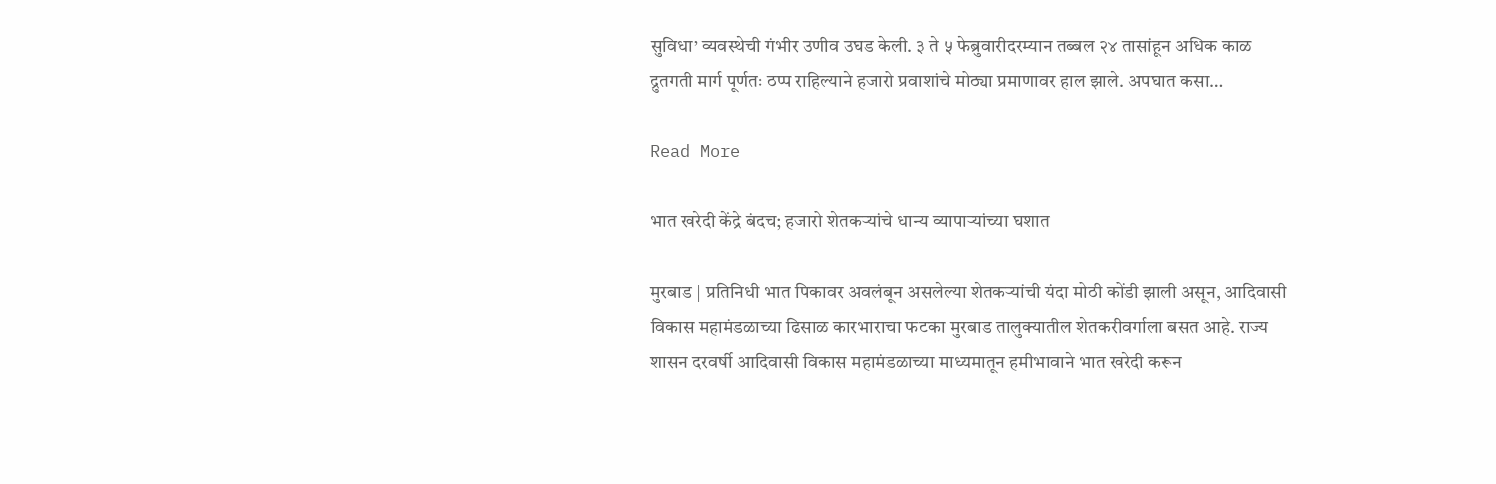सुविधा’ व्यवस्थेची गंभीर उणीव उघड केली. ३ ते ५ फेब्रुवारीदरम्यान तब्बल २४ तासांहून अधिक काळ द्रुतगती मार्ग पूर्णतः ठप्प राहिल्याने हजारो प्रवाशांचे मोठ्या प्रमाणावर हाल झाले. अपघात कसा…

Read More

भात खरेदी केंद्रे बंदच; हजारो शेतकऱ्यांचे धान्य व्यापाऱ्यांच्या घशात

मुरबाड | प्रतिनिधी भात पिकावर अवलंबून असलेल्या शेतकऱ्यांची यंदा मोठी कोंडी झाली असून, आदिवासी विकास महामंडळाच्या ढिसाळ कारभाराचा फटका मुरबाड तालुक्यातील शेतकरीवर्गाला बसत आहे. राज्य शासन दरवर्षी आदिवासी विकास महामंडळाच्या माध्यमातून हमीभावाने भात खरेदी करून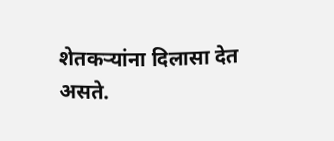शेतकऱ्यांना दिलासा देत असते.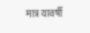मात्र यावर्षी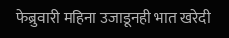फेब्रुवारी महिना उजाडूनही भात खरेदी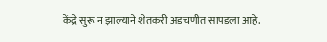केंद्रे सुरू न झाल्याने शेतकरी अडचणीत सापडला आहे.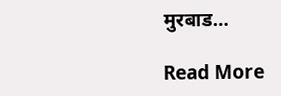मुरबाड…

Read More